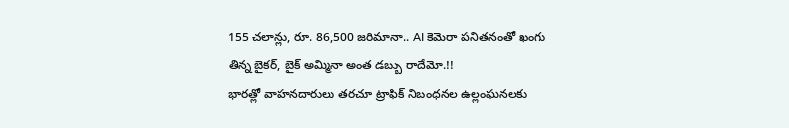155 చలాన్లు, రూ. 86,500 జరిమానా.. AI కెమెరా పనితనంతో ఖంగు తిన్న బైకర్, బైక్ అమ్మినా అంత డబ్బు రాదేమో.!!
భారత్లో వాహనదారులు తరచూ ట్రాఫిక్ నిబంధనల ఉల్లంఘనలకు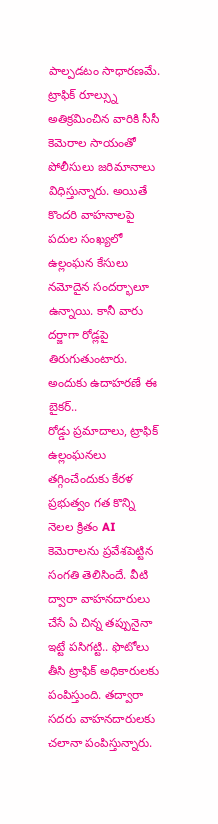పాల్పడటం సాధారణమే. ట్రాఫిక్ రూల్స్ను అతిక్రమించిన వారికి సీసీ కెమెరాల సాయంతో పోలీసులు జరిమానాలు విధిస్తున్నారు. అయితే కొందరి వాహనాలపై పదుల సంఖ్యలో ఉల్లంఘన కేసులు నమోదైన సందర్భాలూ ఉన్నాయి. కానీ వారు దర్జాగా రోడ్లపై తిరుగుతుంటారు. అందుకు ఉదాహరణే ఈ బైకర్..
రోడ్డు ప్రమాదాలు, ట్రాఫిక్ ఉల్లంఘనలు తగ్గించేందుకు కేరళ ప్రభుత్వం గత కొన్ని నెలల క్రితం AI కెమెరాలను ప్రవేశపెట్టిన సంగతి తెలిసిందే. వీటి ద్వారా వాహనదారులు చేసే ఏ చిన్న తప్పునైనా ఇట్టే పసిగట్టి.. ఫొటోలు తీసి ట్రాఫిక్ అధికారులకు పంపిస్తుంది. తద్వారా సదరు వాహనదారులకు చలానా పంపిస్తున్నారు.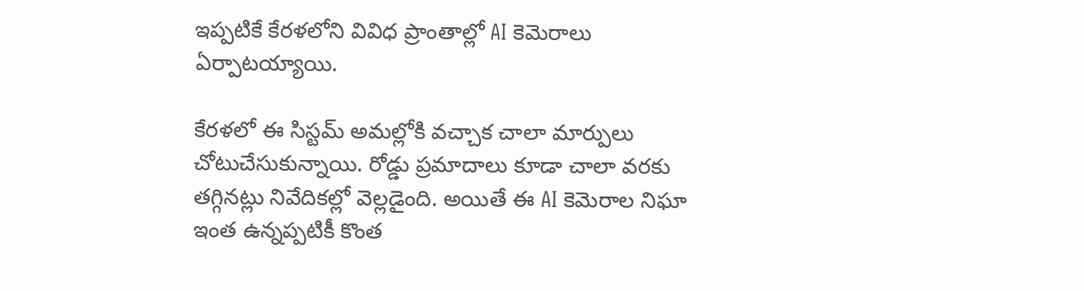ఇప్పటికే కేరళలోని వివిధ ప్రాంతాల్లో AI కెమెరాలు ఏర్పాటయ్యాయి.

కేరళలో ఈ సిస్టమ్ అమల్లోకి వచ్చాక చాలా మార్పులు చోటుచేసుకున్నాయి. రోడ్డు ప్రమాదాలు కూడా చాలా వరకు తగ్గినట్లు నివేదికల్లో వెల్లడైంది. అయితే ఈ AI కెమెరాల నిఘా ఇంత ఉన్నప్పటికీ కొంత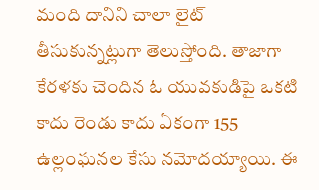మంది దానిని చాలా లైట్ తీసుకున్నట్లుగా తెలుస్తోంది. తాజాగా కేరళకు చెందిన ఓ యువకుడిపై ఒకటి కాదు రెండు కాదు ఏకంగా 155 ఉల్లంఘనల కేసు నమోదయ్యాయి. ఈ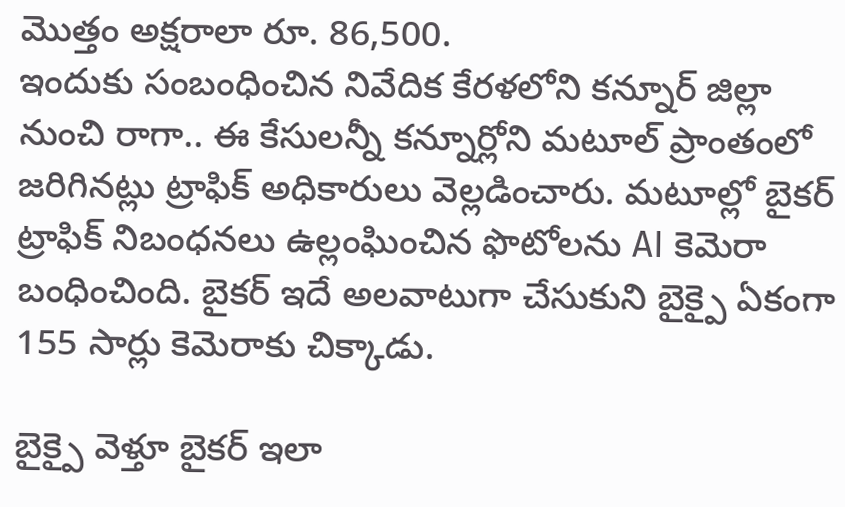మొత్తం అక్షరాలా రూ. 86,500.
ఇందుకు సంబంధించిన నివేదిక కేరళలోని కన్నూర్ జిల్లా నుంచి రాగా.. ఈ కేసులన్నీ కన్నూర్లోని మటూల్ ప్రాంతంలో జరిగినట్లు ట్రాఫిక్ అధికారులు వెల్లడించారు. మటూల్లో బైకర్ ట్రాఫిక్ నిబంధనలు ఉల్లంఘించిన ఫొటోలను AI కెమెరా బంధించింది. బైకర్ ఇదే అలవాటుగా చేసుకుని బైక్పై ఏకంగా 155 సార్లు కెమెరాకు చిక్కాడు.

బైక్పై వెళ్తూ బైకర్ ఇలా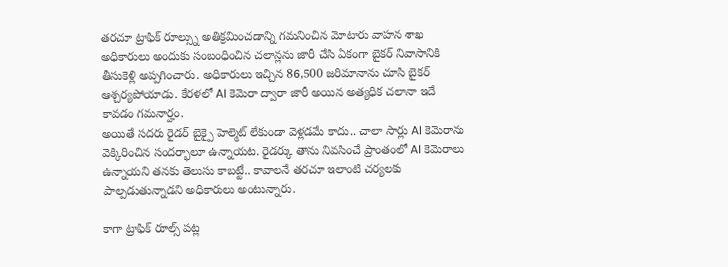తరచూ ట్రాఫిక్ రూల్స్ను అతిక్రమించడాన్ని గమనించిన మోటారు వాహన శాఖ అధికారులు అందుకు సంబంధించిన చలాన్లను జారీ చేసి ఏకంగా బైకర్ నివాసానికి తీసుకెళ్లి అప్పగించారు. అధికారులు ఇచ్చిన 86,500 జరిమానాను చూసి బైకర్ ఆశ్చర్యపోయాడు. కేరళలో AI కెమెరా ద్వారా జారీ అయిన అత్యధిక చలానా ఇదే కావడం గమనార్హం.
అయితే సదరు రైడర్ బైక్పై హెల్మెట్ లేకుండా వెళ్లడమే కాదు.. చాలా సార్లు AI కెమెరాను వెక్కిరించిన సందర్భాలూ ఉన్నాయట. రైడర్కు తాను నివసించే ప్రాంతంలో AI కెమెరాలు ఉన్నాయని తనకు తెలుసు కాబట్టే.. కావాలనే తరచూ ఇలాంటి చర్యలకు పాల్పడుతున్నాడని అధికారులు అంటున్నారు.

కాగా ట్రాఫిక్ రూల్స్ పట్ల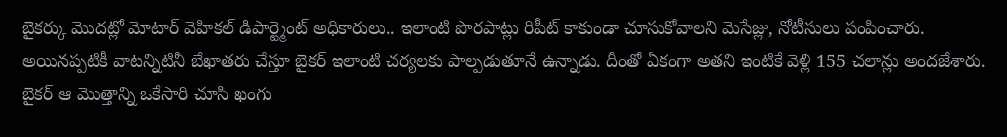బైకర్కు మొదట్లో మోటార్ వెహికల్ డిపార్ట్మెంట్ అధికారులు.. ఇలాంటి పొరపాట్లు రిపీట్ కాకుండా చూసుకోవాలని మెసేజ్లు, నోటీసులు పంపించారు. అయినప్పటికీ వాటన్నిటినీ బేఖాతరు చేస్తూ బైకర్ ఇలాంటి చర్యలకు పాల్పడుతూనే ఉన్నాడు. దీంతో ఏకంగా అతని ఇంటికే వెళ్లి 155 చలాన్లు అందజేశారు.
బైకర్ ఆ మొత్తాన్ని ఒకేసారి చూసి ఖంగు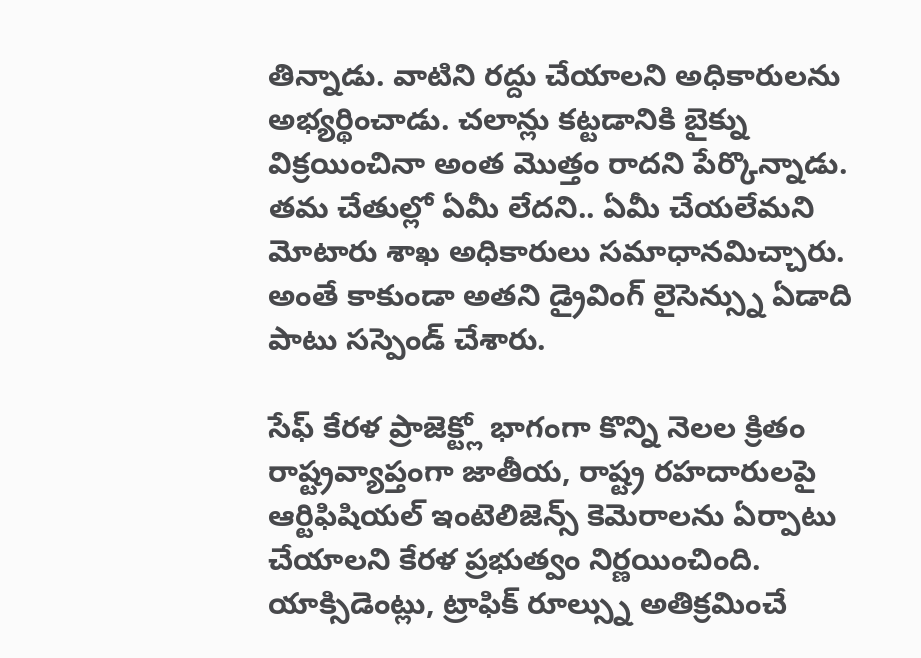తిన్నాడు. వాటిని రద్దు చేయాలని అధికారులను అభ్యర్థించాడు. చలాన్లు కట్టడానికి బైక్ను విక్రయించినా అంత మొత్తం రాదని పేర్కొన్నాడు. తమ చేతుల్లో ఏమీ లేదని.. ఏమీ చేయలేమని మోటారు శాఖ అధికారులు సమాధానమిచ్చారు. అంతే కాకుండా అతని డ్రైవింగ్ లైసెన్స్ను ఏడాది పాటు సస్పెండ్ చేశారు.

సేఫ్ కేరళ ప్రాజెక్ట్లో భాగంగా కొన్ని నెలల క్రితం రాష్ట్రవ్యాప్తంగా జాతీయ, రాష్ట్ర రహదారులపై ఆర్టిఫిషియల్ ఇంటెలిజెన్స్ కెమెరాలను ఏర్పాటు చేయాలని కేరళ ప్రభుత్వం నిర్ణయించింది. యాక్సిడెంట్లు, ట్రాఫిక్ రూల్స్ను అతిక్రమించే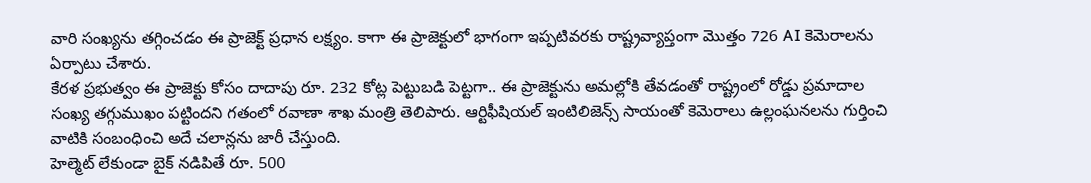వారి సంఖ్యను తగ్గించడం ఈ ప్రాజెక్ట్ ప్రధాన లక్ష్యం. కాగా ఈ ప్రాజెక్టులో భాగంగా ఇప్పటివరకు రాష్ట్రవ్యాప్తంగా మొత్తం 726 AI కెమెరాలను ఏర్పాటు చేశారు.
కేరళ ప్రభుత్వం ఈ ప్రాజెక్టు కోసం దాదాపు రూ. 232 కోట్ల పెట్టుబడి పెట్టగా.. ఈ ప్రాజెక్టును అమల్లోకి తేవడంతో రాష్ట్రంలో రోడ్డు ప్రమాదాల సంఖ్య తగ్గుముఖం పట్టిందని గతంలో రవాణా శాఖ మంత్రి తెలిపారు. ఆర్టిఫీషియల్ ఇంటిలిజెన్స్ సాయంతో కెమెరాలు ఉల్లంఘనలను గుర్తించి వాటికి సంబంధించి అదే చలాన్లను జారీ చేస్తుంది.
హెల్మెట్ లేకుండా బైక్ నడిపితే రూ. 500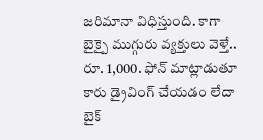జరిమానా విధిస్తుంది. కాగా బైక్పై ముగ్గురు వ్యక్తులు వెళ్తే.. రూ. 1,000. ఫోన్ మాట్లాడుతూ కారు డ్రైవింగ్ చేయడం లేదా బైక్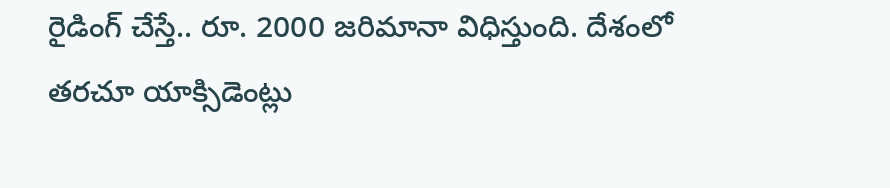రైడింగ్ చేస్తే.. రూ. 2000 జరిమానా విధిస్తుంది. దేశంలో తరచూ యాక్సిడెంట్లు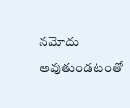నమోదు అవుతుండటంతో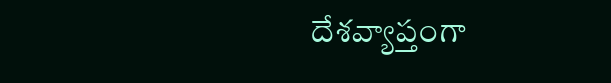దేశవ్యాప్తంగా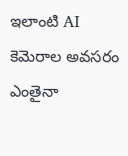ఇలాంటి AI కెమెరాల అవసరం ఎంతైనా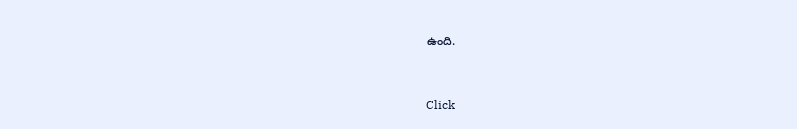ఉంది.


Click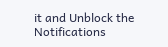it and Unblock the Notifications